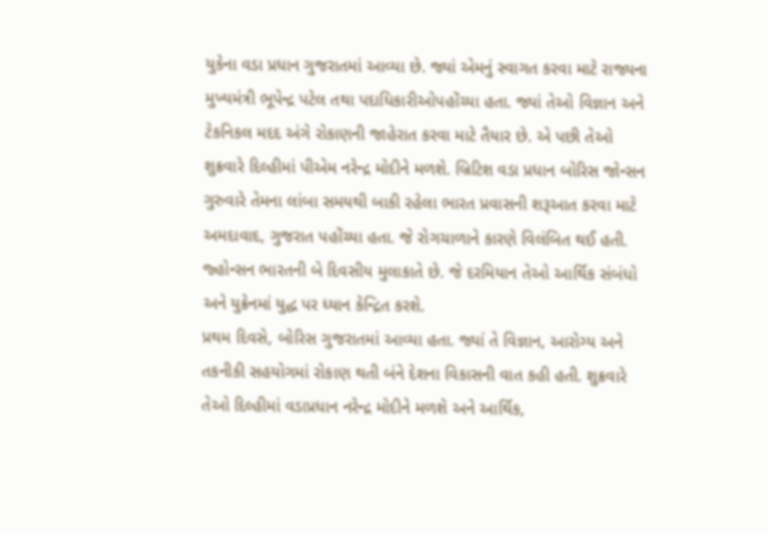યુકેના વડા પ્રધાન ગુજરાતમાં આવ્યા છે. જ્યાં એમનું સ્વાગત કરવા માટે રાજ્યના મુખ્યમંત્રી ભૂપેન્દ્ર પટેલ તથા પદાધિકારીઓપહોંચ્યા હતા. જ્યાં તેઓ વિજ્ઞાન અને ટેકનિકલ મદદ અંગે રોકાણની જાહેરાત કરવા માટે તૈયાર છે. એ પછી તેઓ શુક્રવારે દિલ્હીમાં પીએમ નરેન્દ્ર મોદીને મળશે. બ્રિટિશ વડા પ્રધાન બોરિસ જોન્સન ગુરુવારે તેમના લાંબા સમયથી બાકી રહેલા ભારત પ્રવાસની શરૂઆત કરવા માટે અમદાવાદ, ગુજરાત પહોંચ્યા હતા. જે રોગચાળાને કારણે વિલંબિત થઈ હતી. જ્હોન્સન ભારતની બે દિવસીય મુલાકાતે છે. જે દરમિયાન તેઓ આર્થિક સંબંધો અને યુક્રેનમાં યુદ્ધ પર ધ્યાન કેન્દ્રિત કરશે.
પ્રથમ દિવસે, બોરિસ ગુજરાતમાં આવ્યા હતા. જ્યાં તે વિજ્ઞાન, આરોગ્ય અને તકનીકી સહયોગમાં રોકાણ થતી બંને દેશના વિકાસની વાત કહી હતી. શુક્રવારે તેઓ દિલ્હીમાં વડાપ્રધાન નરેન્દ્ર મોદીને મળશે અને આર્થિક,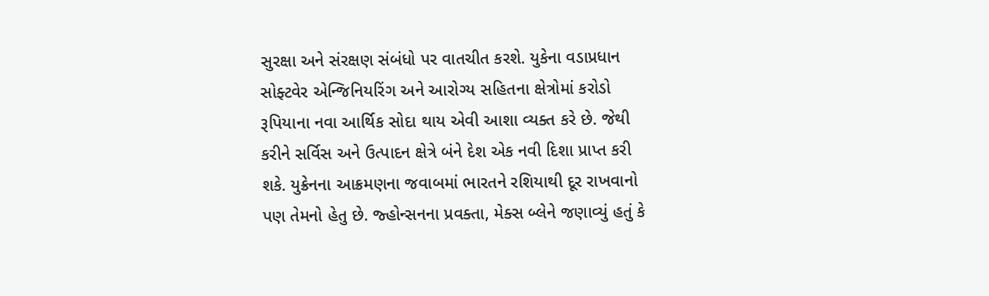સુરક્ષા અને સંરક્ષણ સંબંધો પર વાતચીત કરશે. યુકેના વડાપ્રધાન સોફ્ટવેર એન્જિનિયરિંગ અને આરોગ્ય સહિતના ક્ષેત્રોમાં કરોડો રૂપિયાના નવા આર્થિક સોદા થાય એવી આશા વ્યક્ત કરે છે. જેથી કરીને સર્વિસ અને ઉત્પાદન ક્ષેત્રે બંને દેશ એક નવી દિશા પ્રાપ્ત કરી શકે. યુક્રેનના આક્રમણના જવાબમાં ભારતને રશિયાથી દૂર રાખવાનો પણ તેમનો હેતુ છે. જ્હોન્સનના પ્રવક્તા, મેક્સ બ્લેને જણાવ્યું હતું કે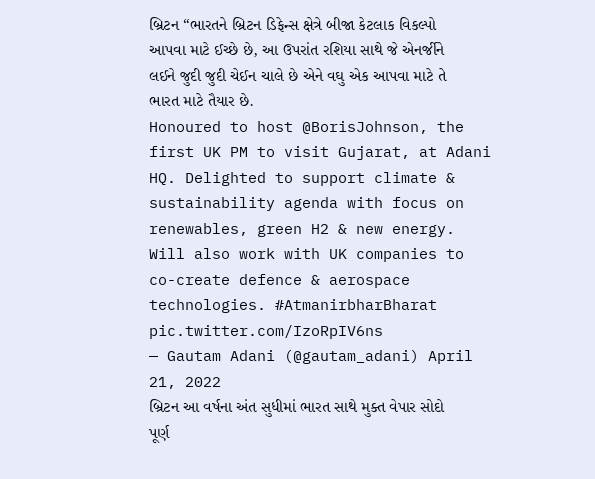બ્રિટન “ભારતને બ્રિટન ડિફેન્સ ક્ષેત્રે બીજા કેટલાક વિકલ્પો આપવા માટે ઈચ્છે છે, આ ઉપરાંત રશિયા સાથે જે એનર્જીને લઈને જુદી જુદી ચેઈન ચાલે છે એને વઘુ એક આપવા માટે તે ભારત માટે તૈયાર છે.
Honoured to host @BorisJohnson, the first UK PM to visit Gujarat, at Adani HQ. Delighted to support climate & sustainability agenda with focus on renewables, green H2 & new energy. Will also work with UK companies to co-create defence & aerospace technologies. #AtmanirbharBharat pic.twitter.com/IzoRpIV6ns
— Gautam Adani (@gautam_adani) April 21, 2022
બ્રિટન આ વર્ષના અંત સુધીમાં ભારત સાથે મુક્ત વેપાર સોદો પૂર્ણ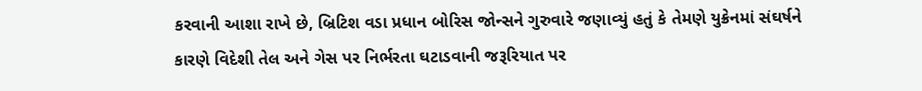કરવાની આશા રાખે છે, બ્રિટિશ વડા પ્રધાન બોરિસ જોન્સને ગુરુવારે જણાવ્યું હતું કે તેમણે યુક્રેનમાં સંઘર્ષને કારણે વિદેશી તેલ અને ગેસ પર નિર્ભરતા ઘટાડવાની જરૂરિયાત પર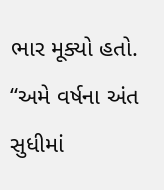ભાર મૂક્યો હતો. “અમે વર્ષના અંત સુધીમાં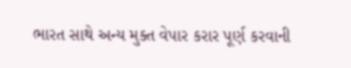ભારત સાથે અન્ય મુક્ત વેપાર કરાર પૂર્ણ કરવાની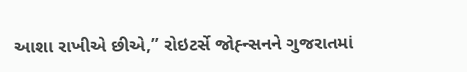આશા રાખીએ છીએ,” રોઇટર્સે જોહ્ન્સનને ગુજરાતમાં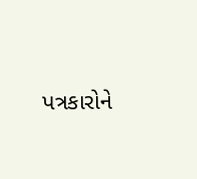પત્રકારોને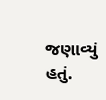જણાવ્યું હતું.